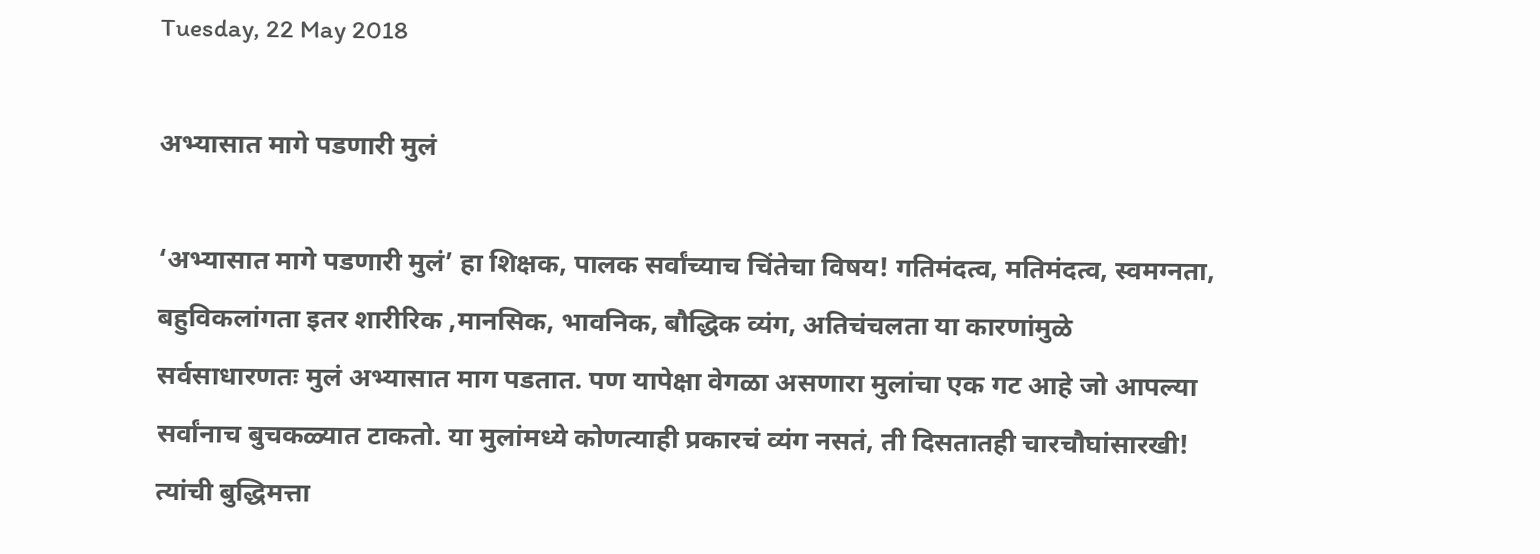Tuesday, 22 May 2018

अभ्यासात मागे पडणारी मुलं

‘अभ्यासात मागे पडणारी मुलं’ हा शिक्षक, पालक सर्वांच्याच चिंतेचा विषय! गतिमंदत्व, मतिमंदत्व, स्वमग्नता, बहुविकलांगता इतर शारीरिक ,मानसिक, भावनिक, बौद्धिक व्यंग, अतिचंचलता या कारणांमुळे सर्वसाधारणतः मुलं अभ्यासात माग पडतात. पण यापेक्षा वेगळा असणारा मुलांचा एक गट आहे जो आपल्या सर्वांनाच बुचकळ्यात टाकतो. या मुलांमध्ये कोणत्याही प्रकारचं व्यंग नसतं, ती दिसतातही चारचौघांसारखी! त्यांची बुद्धिमत्ता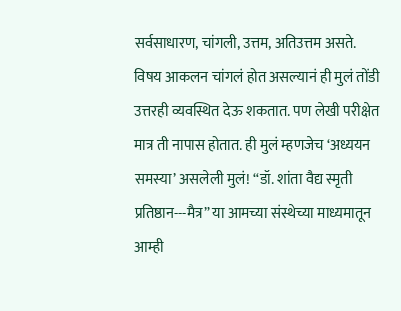सर्वसाधारण, चांगली, उत्तम, अतिउत्तम असते. विषय आकलन चांगलं होत असल्यानं ही मुलं तोंडी उत्तरही व्यवस्थित देऊ शकतात. पण लेखी परीक्षेत मात्र ती नापास होतात. ही मुलं म्हणजेच ‘अध्ययन समस्या’ असलेली मुलं! “डॉ. शांता वैद्य स्मृती प्रतिष्ठान---मैत्र” या आमच्या संस्थेच्या माध्यमातून आम्ही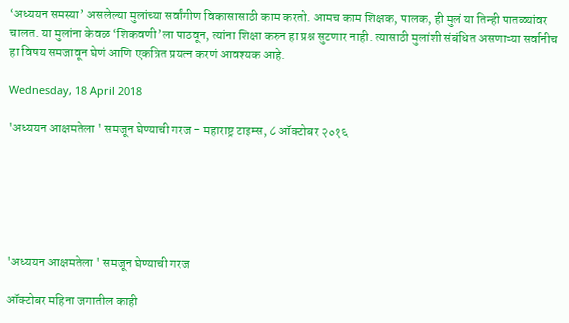‘अध्ययन समस्या’ असलेल्या मुलांच्या सर्वांगीण विकासासाठी काम करतो. आमच काम शिक्षक, पालक, ही मुलं या तिन्ही पातळ्यांवर चालत. या मुलांना केवळ ‘शिकवणी’ला पाठवून, त्यांना शिक्षा करुन हा प्रश्न सुटणार नाही. त्यासाठी मुलांशी संबंधित असणाऱ्या सर्वानीच हा विषय समजावून घेणं आणि एकत्रित प्रयत्न करणं आवश्यक आहे.

Wednesday, 18 April 2018

'अध्ययन आक्षमतेला ' समजून घेण्याची गरज - महाराष्ट्र टाइम्स, ८ ऑक्टोबर २०१६






'अध्ययन आक्षमतेला ' समजून घेण्याची गरज

ऑक्टोबर महिना जगातील काही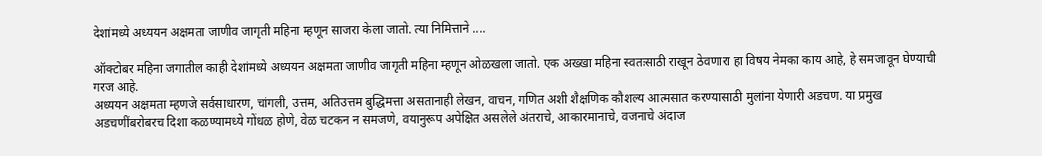देशांमध्ये अध्ययन अक्षमता जाणीव जागृती महिना म्हणून साजरा केला जातो. त्या निमित्ताने ....

ऑक्टोबर महिना जगातील काही देशांमध्ये अध्ययन अक्षमता जाणीव जागृती महिना म्हणून ओळखला जातो. एक अख्खा महिना स्वतःसाठी राखून ठेवणारा हा विषय नेमका काय आहे, हे समजावून घेण्याची गरज आहे.
अध्ययन अक्षमता म्हणजे सर्वसाधारण, चांगली, उत्तम, अतिउत्तम बुद्धिमत्ता असतानाही लेखन, वाचन, गणित अशी शैक्षणिक कौशल्य आत्मसात करण्यासाठी मुलांना येणारी अडचण. या प्रमुख अडचणींबरोबरच दिशा कळण्यामध्ये गोंधळ होणे, वेळ चटकन न समजणे, वयानुरूप अपेक्षित असलेले अंतराचे, आकारमानाचे, वजनाचे अंदाज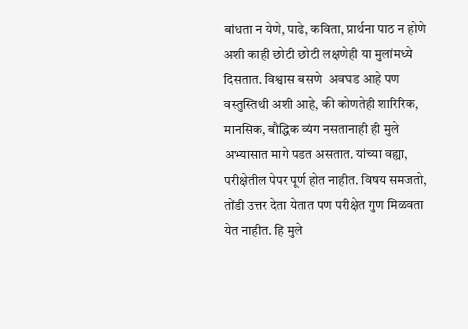बांधता न येणे, पाढे, कविता, प्रार्थना पाठ न होणे अशी काही छोटी छोटी लक्षणेही या मुलांमध्ये दिसतात. विश्वास बसणे  अवघड आहे पण वस्तुस्तिथी अशी आहे, की कोणतेही शारिरिक, मानसिक, बौद्धिक व्यंग नसतानाही ही मुले अभ्यासात मागे पडत असतात. यांच्या वह्या, परीक्षेतील पेपर पूर्ण होत नाहीत. विषय समजतो, तोंडी उत्तर देता येतात पण परीक्षेत गुण मिळवता येत नाहीत. हि मुले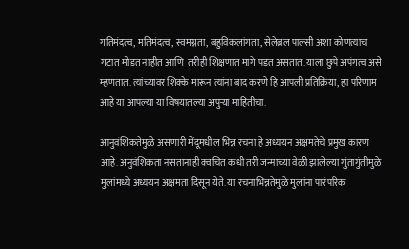गतिमंदत्व, मतिमंदत्व, स्वमग्नता, बहुविकलांगता, सेलेब्रल पाल्सी अशा कोणत्याच गटात मोडत नाहीत आणि  तरीही शिक्षणात मागे पडत असतात. याला छुपे अपंगत्व असे म्हणतात. त्यांच्यावर शिक्के मारून त्यांना बाद करणे हि आपली प्रतिक्रिया, हा परिणाम आहे या आपल्या या विषयातल्या अपुऱ्या माहितीचा.

आनुवंशिकतेमुळे असणारी मेंदूमधील भिन्न रचना हे अध्ययन अक्षमतेचे प्रमुख कारण आहे. अनुवंशिकता नसतानाही क्वचित कधी तरी जन्माच्या वेळी झालेल्या गुंतागुंतीमुळे मुलांमध्ये अध्ययन अक्षमता दिसून येते. या रचनाभिन्नतेमुळे मुलांना पारंपरिक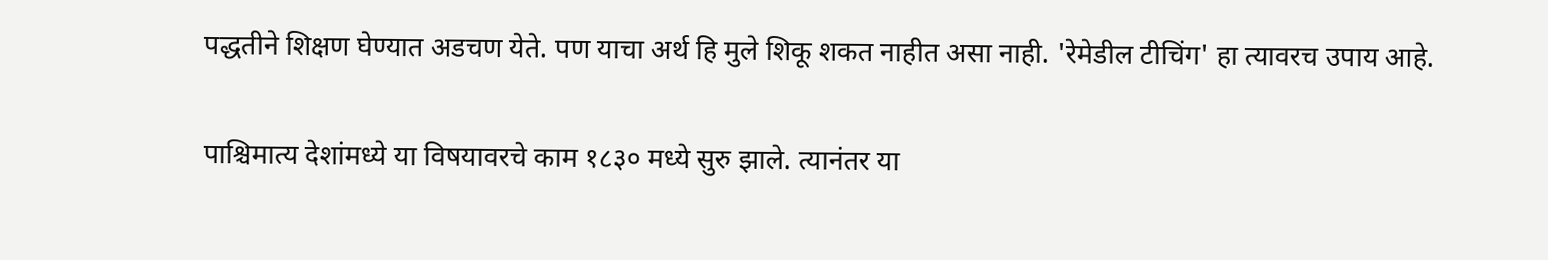पद्धतीने शिक्षण घेण्यात अडचण येते. पण याचा अर्थ हि मुले शिकू शकत नाहीत असा नाही. 'रेमेडील टीचिंग' हा त्यावरच उपाय आहे.

पाश्चिमात्य देशांमध्ये या विषयावरचे काम १८३० मध्ये सुरु झाले. त्यानंतर या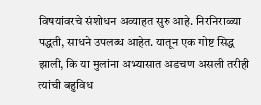विषयांवरचे संशोधन अव्याहत सुरु आहे. निरनिराळ्या पद्धती, साधने उपलब्ध आहेत. यातून एक गोष्ट सिद्ध झाली, कि या मुलांना अभ्यासात अडचण असली तरीही त्यांची बहुविध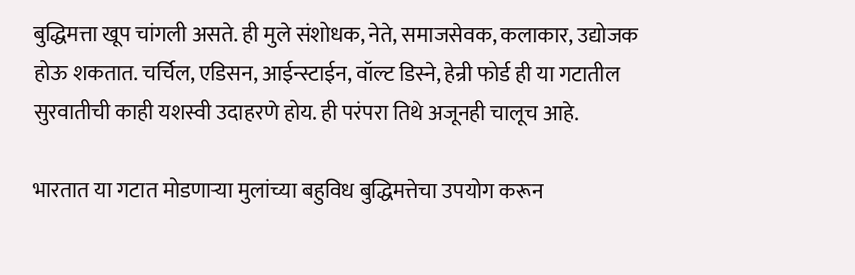बुद्धिमत्ता खूप चांगली असते. ही मुले संशोधक, नेते, समाजसेवक, कलाकार, उद्योजक होऊ शकतात. चर्चिल, एडिसन, आईन्स्टाईन, वॉल्ट डिस्ने, हेन्री फोर्ड ही या गटातील सुरवातीची काही यशस्वी उदाहरणे होय. ही परंपरा तिथे अजूनही चालूच आहे.

भारतात या गटात मोडणाऱ्या मुलांच्या बहुविध बुद्धिमत्तेचा उपयोग करून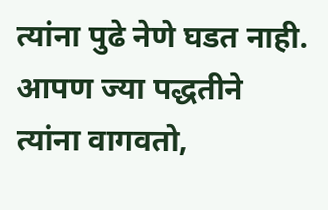त्यांना पुढे नेणे घडत नाही. आपण ज्या पद्धतीने त्यांना वागवतो,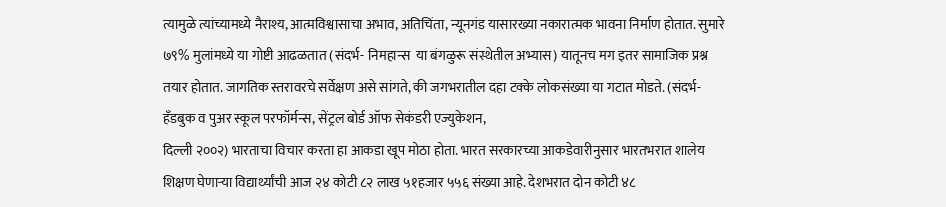त्यामुळे त्यांच्यामध्ये नैराश्य, आत्मविश्वासाचा अभाव, अतिचिंता, न्यूनगंड यासारख्या नकारात्मक भावना निर्माण होतात. सुमारे ७९% मुलांमध्ये या गोष्टी आढळतात (संदर्भ- निमहान्स  या बंगळुरू संस्थेतील अभ्यास) यातूनच मग इतर सामाजिक प्रश्न तयार होतात. जागतिक स्तरावरचे सर्वेक्षण असे सांगते, की जगभरातील दहा टक्के लोकसंख्या या गटात मोडते. (संदर्भ- हँडबुक व पुअर स्कूल परफॉर्मन्स, सेंट्रल बोर्ड ऑफ सेकंडरी एज्युकेशन,
दिल्ली २००२) भारताचा विचार करता हा आकडा खूप मोठा होता. भारत सरकारच्या आकडेवारीनुसार भारतभरात शालेय शिक्षण घेणाऱ्या विद्यार्थ्यांची आज २४ कोटी ८२ लाख ५१हजार ५५६ संख्या आहे. देशभरात दोन कोटी ४८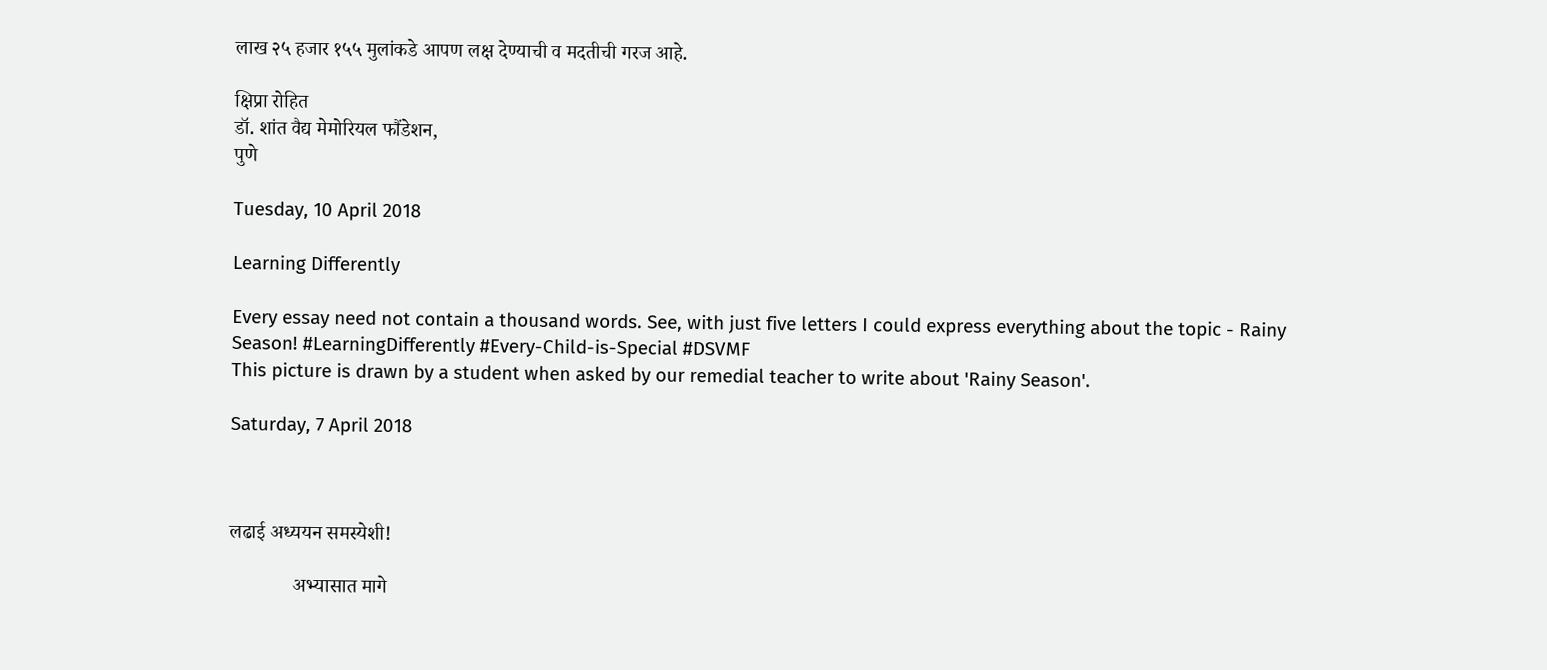लाख २५ हजार १५५ मुलांकडे आपण लक्ष देण्याची व मदतीची गरज आहे.

क्षिप्रा रोहित
डॉ. शांत वैद्य मेमोरियल फौंडेशन,
पुणे

Tuesday, 10 April 2018

Learning Differently

Every essay need not contain a thousand words. See, with just five letters I could express everything about the topic - Rainy Season! #LearningDifferently #Every-Child-is-Special #DSVMF
This picture is drawn by a student when asked by our remedial teacher to write about 'Rainy Season'.

Saturday, 7 April 2018



लढाई अध्ययन समस्येशी!

             अभ्यासात मागे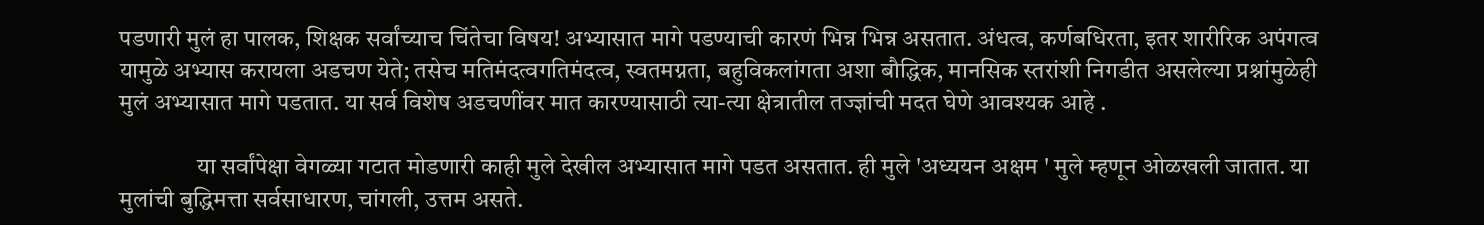पडणारी मुलं हा पालक, शिक्षक सर्वांच्याच चिंतेचा विषय! अभ्यासात मागे पडण्याची कारणं भिन्न भिन्न असतात. अंधत्व, कर्णबधिरता, इतर शारीरिक अपंगत्व यामुळे अभ्यास करायला अडचण येते; तसेच मतिमंदत्वगतिमंदत्व, स्वतमग्नता, बहुविकलांगता अशा बौद्धिक, मानसिक स्तरांशी निगडीत असलेल्या प्रश्नांमुळेही मुलं अभ्यासात मागे पडतात. या सर्व विशेष अडचणींवर मात कारण्यासाठी त्या-त्या क्षेत्रातील तज्ज्ञांची मदत घेणे आवश्यक आहे .

                या सर्वांपेक्षा वेगळ्या गटात मोडणारी काही मुले देखील अभ्यासात मागे पडत असतात. ही मुले 'अध्ययन अक्षम ' मुले म्हणून ओळखली जातात. या मुलांची बुद्धिमत्ता सर्वसाधारण, चांगली, उत्तम असते.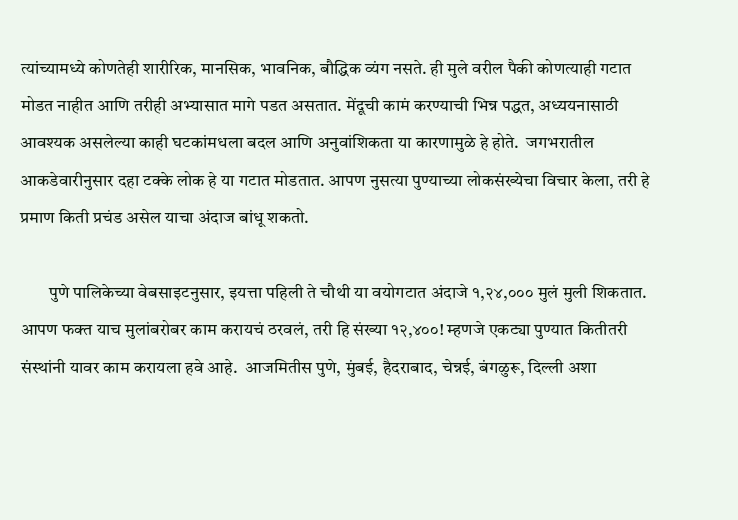त्यांच्यामध्ये कोणतेही शारीरिक, मानसिक, भावनिक, बौद्धिक व्यंग नसते. ही मुले वरील पैकी कोणत्याही गटात मोडत नाहीत आणि तरीही अभ्यासात मागे पडत असतात. मेंदूची कामं करण्याची भिन्न पद्धत, अध्ययनासाठी आवश्यक असलेल्या काही घटकांमधला बदल आणि अनुवांशिकता या कारणामुळे हे होते.  जगभरातील आकडेवारीनुसार दहा टक्के लोक हे या गटात मोडतात. आपण नुसत्या पुण्याच्या लोकसंख्येचा विचार केला, तरी हे प्रमाण किती प्रचंड असेल याचा अंदाज बांधू शकतो.

        पुणे पालिकेच्या वेबसाइटनुसार, इयत्ता पहिली ते चौथी या वयोगटात अंदाजे १,२४,००० मुलं मुली शिकतात.  आपण फक्त याच मुलांबरोबर काम करायचं ठरवलं, तरी हि संख्या १२,४००! म्हणजे एकट्या पुण्यात कितीतरी संस्थांनी यावर काम करायला हवे आहे.  आजमितीस पुणे, मुंबई, हैदराबाद, चेन्नई, बंगळुरू, दिल्ली अशा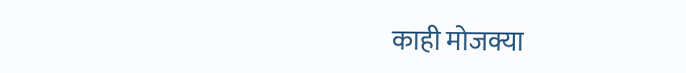काही मोजक्या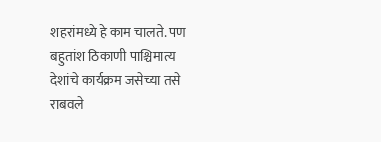शहरांमध्ये हे काम चालते. पण बहुतांश ठिकाणी पाश्चिमात्य देशांचे कार्यक्रम जसेच्या तसे राबवले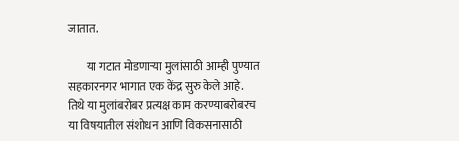जातात.

        या गटात मोडणाऱ्या मुलांसाठी आम्ही पुण्यात सहकारनगर भागात एक केंद्र सुरु केले आहे. तिथे या मुलांबरोबर प्रत्यक्ष काम करण्याबरोबरच या विषयातील संशोधन आणि विकसनासाठी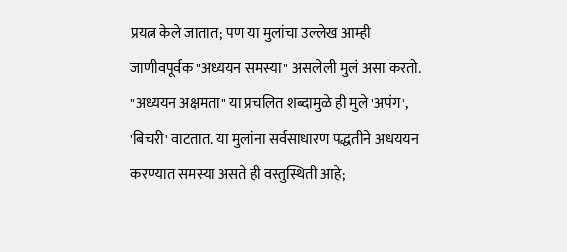प्रयत्न केले जातात; पण या मुलांचा उल्लेख आम्ही जाणीवपूर्वक "अध्ययन समस्या" असलेली मुलं असा करतो. "अध्ययन अक्षमता" या प्रचलित शब्दामुळे ही मुले 'अपंग', 'बिचरी' वाटतात. या मुलांना सर्वसाधारण पद्धतीने अधययन करण्यात समस्या असते ही वस्तुस्थिती आहे;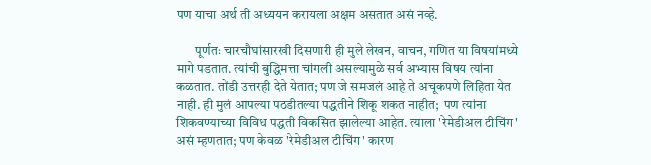पण याचा अर्थ ती अध्ययन करायला अक्षम असतात असं नव्हे.

       पूर्णतः चारचौघांसारखी दिसणारी ही मुले लेखन, वाचन, गणित या विषयांमध्ये मागे पडतात. त्यांची बुद्धिमत्ता चांगली असल्यामुळे सर्व अभ्यास विषय त्यांना कळतात. तोंडी उत्तरही देते येतात; पण जे समजलं आहे ते अचूकपणे लिहिता येत नाही. ही मुलं आपल्या पठडीतल्या पद्धतीने शिकू शकत नाहीत;  पण त्यांना शिकवण्याच्या विविध पद्धती विकसित झालेल्या आहेत. त्याला 'रेमेडीअल टीचिंग' असं म्हणतात; पण केवळ 'रेमेडीअल टीचिंग' कारण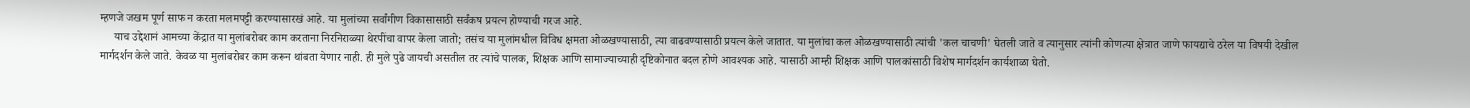म्हणजे जखम पूर्ण साफ न करता मलमपट्टी करण्यासारखं आहे. या मुलांच्या सर्वांगीण विकासासाठी सर्वंकष प्रयत्न होण्याची गरज आहे.
     याच उद्देशानं आमच्या केंद्रात या मुलांबरोबर काम करताना निरनिराळ्या थेरपींचा वापर केला जातो; तसंच या मुलांमधील विविध क्षमता ओळखण्यासाठी, त्या वाढवण्यासाठी प्रयत्न केले जातात. या मुलांचा कल ओळखण्यासाठी त्यांची 'कल चाचणी' घेतली जाते व त्यानुसार त्यांनी कोणत्या क्षेत्रात जाणे फायद्याचे ठरेल या विषयी देखील मार्गदर्शन केले जाते. केवळ या मुलांबरोबर काम करून थांबता येणार नाही. ही मुले पुढे जायची असतील तर त्यांचे पालक, शिक्षक आणि सामाज्याच्याही दृष्टिकोनात बदल होणे आवश्यक आहे. यासाठी आम्ही शिक्षक आणि पालकांसाठी विशेष मार्गदर्शन कार्यशाळा घेतो.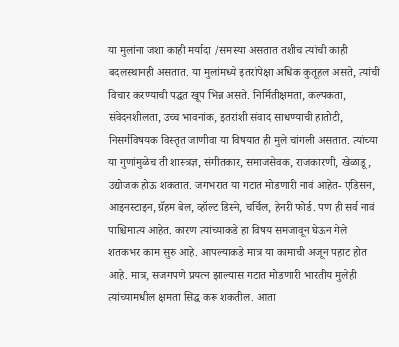या मुलांना जशा काही मर्यादा /समस्या असतात तशीच त्यांची काही बदलस्थानही असतात. या मुलांमध्ये इतरांपेक्षा अधिक कुतूहल असते, त्यांची विचार करण्याची पद्धत खूप भिन्न असते. निर्मितीक्षमता, कल्पकता, संवेदनशीलता, उच्च भावनांक, इतरांशी संवाद साधण्याची हातोटी, निसर्गविषयक विस्तृत जाणीवा या विषयात ही मुले चांगली असतात. त्यांच्या या गुणांमुळेच ती शास्त्रज्ञ, संगीतकार, समाजसेवक, राजकारणी, खेळाडू, उद्योजक होऊ शकतात. जगभरात या गटात मोडणारी नावं आहेत- एडिसन, आइनस्टाइन, ग्रॅहम बेल, व्हॉल्ट डिस्ने, चर्चिल, हेनरी फोर्ड. पण ही सर्व नावं पाश्चिमात्य आहेत. कारण त्यांच्याकडे हा विषय समजावून घेऊन गेले शतकभर काम सुरु आहे. आपल्याकडे मात्र या कामाची अजून पहाट होत आहे. मात्र, सजगपणे प्रयत्न झाल्यास गटात मोडणारी भारतीय मुलेही त्यांच्यामधील क्षमता सिद्ध करू शकतील. आता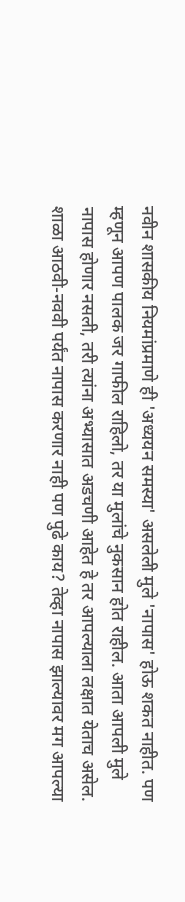नवीन शासकीय नियमांप्रमाणे ही 'अध्ययन समस्या' असलेली मुले 'नापास' होऊ शकत नाहीत. पण म्हणून आपण पालक जर गाफील राहिलो, तर या मुलांचे नुकसान होत राहील. आता आपली मुले नापास होणार नसली, तरी त्यांना अभ्यासात अडचणी आहेत हे तर आपल्याला लक्षात येताच असेल. शाळा आठवी-नववी पर्यंत नापास करणार नाही पण पुढे काय? तेव्हा नापास झाल्यावर मग आपल्या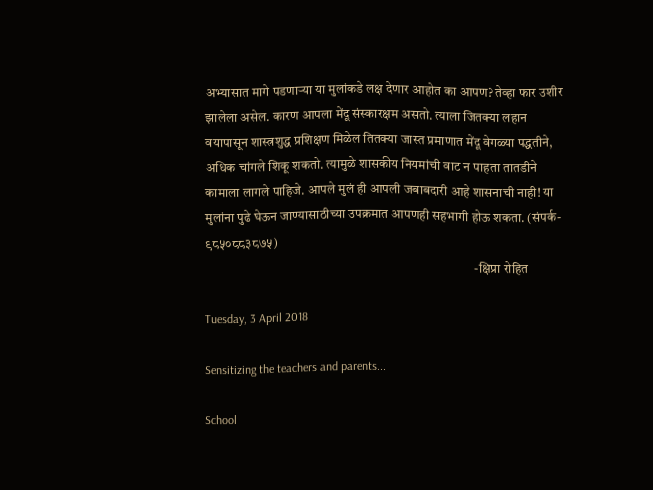अभ्यासात मागे पडणाऱ्या या मुलांकडे लक्ष देणार आहोत का आपण? तेव्हा फार उशीर झालेला असेल. कारण आपला मेंदू संस्कारक्षम असतो. त्याला जितक्या लहान वयापासून शास्त्रशुद्ध प्रशिक्षण मिळेल तितक्या जास्त प्रमाणात मेंदू वेगळ्या पद्धतीने, अधिक चांगले शिकू शकतो. त्यामुळे शासकीय नियमांची वाट न पाहता तातडीने कामाला लागले पाहिजे. आपले मुलं ही आपली जबाबदारी आहे शासनाची नाही! या मुलांना पुढे घेऊन जाण्यासाठीच्या उपक्रमात आपणही सहभागी होऊ शकता. (संपर्क- ९८५०८८३८७५)
                                                                                                      -क्षिप्रा रोहित

Tuesday, 3 April 2018

Sensitizing the teachers and parents...

School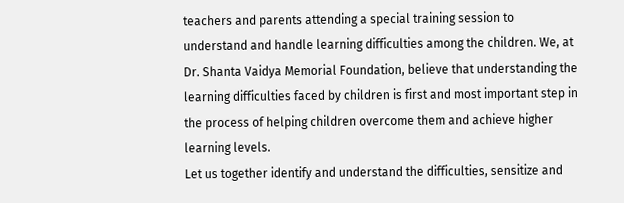teachers and parents attending a special training session to understand and handle learning difficulties among the children. We, at Dr. Shanta Vaidya Memorial Foundation, believe that understanding the learning difficulties faced by children is first and most important step in the process of helping children overcome them and achieve higher learning levels.
Let us together identify and understand the difficulties, sensitize and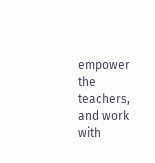empower the teachers, and work with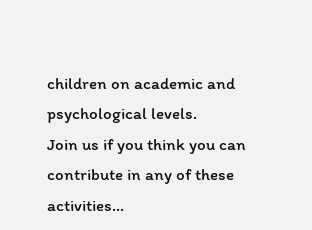children on academic and psychological levels.
Join us if you think you can contribute in any of these activities...